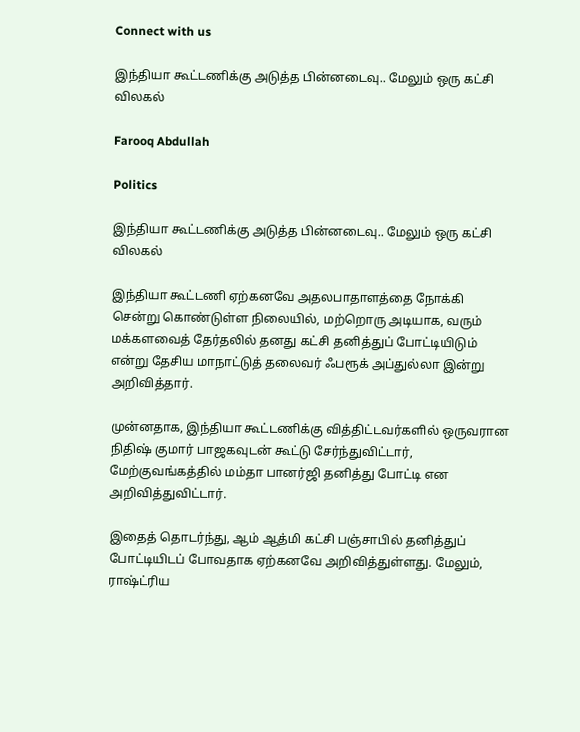Connect with us

இந்தியா கூட்டணிக்கு அடுத்த பின்னடைவு.. மேலும் ஒரு கட்சி விலகல்

Farooq Abdullah

Politics

இந்தியா கூட்டணிக்கு அடுத்த பின்னடைவு.. மேலும் ஒரு கட்சி விலகல்

இந்தியா கூட்டணி ஏற்கனவே அதலபாதாளத்தை நோக்கி சென்று கொண்டுள்ள நிலையில், மற்றொரு அடியாக, வரும் மக்களவைத் தேர்தலில் தனது கட்சி தனித்துப் போட்டியிடும் என்று தேசிய மாநாட்டுத் தலைவர் ஃபரூக் அப்துல்லா இன்று அறிவித்தார்.

முன்னதாக, இந்தியா கூட்டணிக்கு வித்திட்டவர்களில் ஒருவரான நிதிஷ் குமார் பாஜகவுடன் கூட்டு சேர்ந்துவிட்டார், மேற்குவங்கத்தில் மம்தா பானர்ஜி தனித்து போட்டி என அறிவித்துவிட்டார்.

இதைத் தொடர்ந்து, ஆம் ஆத்மி கட்சி பஞ்சாபில் தனித்துப் போட்டியிடப் போவதாக ஏற்கனவே அறிவித்துள்ளது. மேலும், ராஷ்ட்ரிய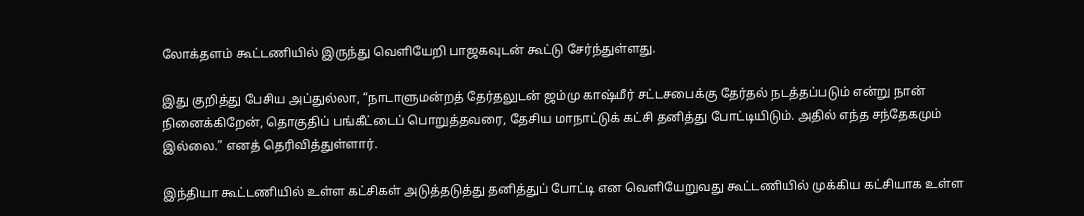லோக்தளம் கூட்டணியில் இருந்து வெளியேறி பாஜகவுடன் கூட்டு சேர்ந்துள்ளது.

இது குறித்து பேசிய அப்துல்லா, “நாடாளுமன்றத் தேர்தலுடன் ஜம்மு காஷ்மீர் சட்டசபைக்கு தேர்தல் நடத்தப்படும் என்று நான் நினைக்கிறேன், தொகுதிப் பங்கீட்டைப் பொறுத்தவரை, தேசிய மாநாட்டுக் கட்சி தனித்து போட்டியிடும். அதில் எந்த சந்தேகமும் இல்லை.” எனத் தெரிவித்துள்ளார்.

இந்தியா கூட்டணியில் உள்ள கட்சிகள் அடுத்தடுத்து தனித்துப் போட்டி என வெளியேறுவது கூட்டணியில் முக்கிய கட்சியாக உள்ள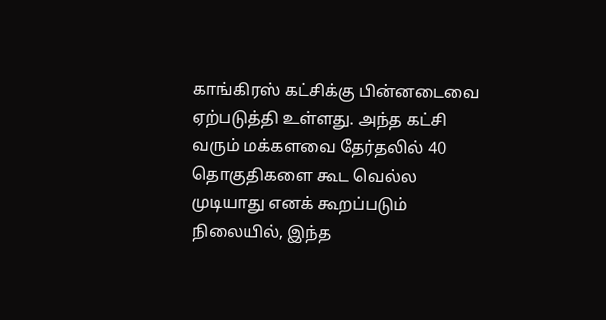காங்கிரஸ் கட்சிக்கு பின்னடைவை ஏற்படுத்தி உள்ளது. அந்த கட்சி வரும் மக்களவை தேர்தலில் 40 தொகுதிகளை கூட வெல்ல முடியாது எனக் கூறப்படும் நிலையில், இந்த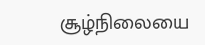சூழ்நிலையை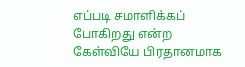எப்படி சமாளிக்கப் போகிறது என்ற கேள்வியே பிரதானமாக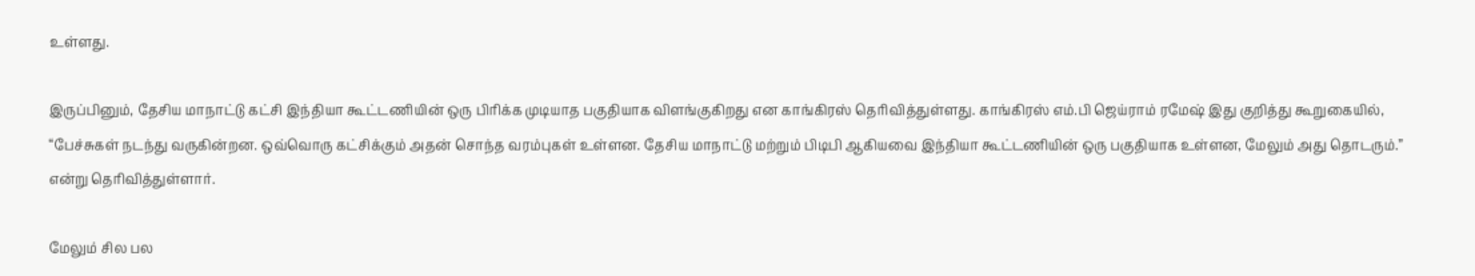உள்ளது.

இருப்பினும், தேசிய மாநாட்டு கட்சி இந்தியா கூட்டணியின் ஒரு பிரிக்க முடியாத பகுதியாக விளங்குகிறது என காங்கிரஸ் தெரிவித்துள்ளது. காங்கிரஸ் எம்.பி ஜெய்ராம் ரமேஷ் இது குறித்து கூறுகையில், “பேச்சுகள் நடந்து வருகின்றன. ஒவ்வொரு கட்சிக்கும் அதன் சொந்த வரம்புகள் உள்ளன. தேசிய மாநாட்டு மற்றும் பிடிபி ஆகியவை இந்தியா கூட்டணியின் ஒரு பகுதியாக உள்ளன, மேலும் அது தொடரும்.” என்று தெரிவித்துள்ளார்.

மேலும் சில பல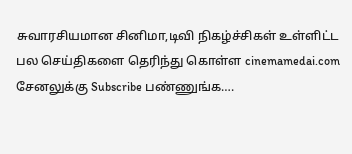சுவாரசியமான சினிமா,டிவி நிகழ்ச்சிகள் உள்ளிட்ட பல செய்திகளை தெரிந்து கொள்ள cinemamedai.com சேனலுக்கு Subscribe பண்ணுங்க….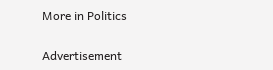More in Politics

Advertisement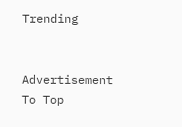Trending


Advertisement
To Top